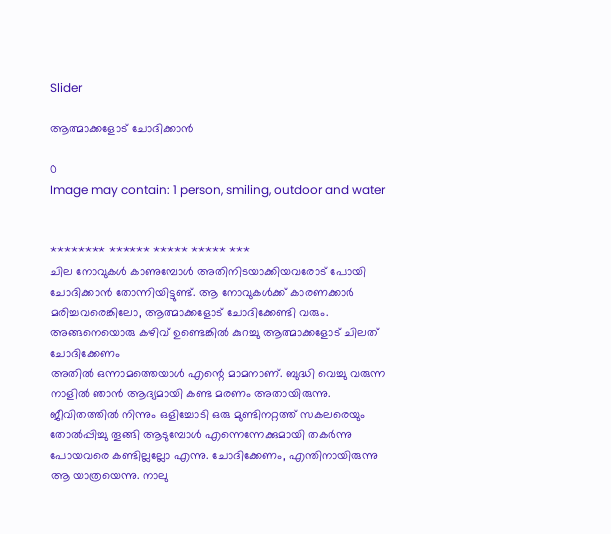Slider

ആത്മാക്കളോട് ചോദിക്കാൻ

0
Image may contain: 1 person, smiling, outdoor and water


******** ****** ***** ***** ***
ചില നോവുകൾ കാണുമ്പോൾ അതിനിടയാക്കിയവരോട് പോയി ചോദിക്കാൻ തോന്നിയിട്ടുണ്ട്. ആ നോവുകൾക്ക് കാരണക്കാർ മരിച്ചവരെങ്കിലോ, ആത്മാക്കളോട് ചോദിക്കേണ്ടി വരും. അങ്ങനെയൊരു കഴിവ് ഉണ്ടെങ്കിൽ കുറച്ചു ആത്മാക്കളോട് ചിലത് ചോദിക്കേണം
അതിൽ ഒന്നാമത്തെയാൾ എന്റെ മാമനാണ്. ബുദ്ധി വെച്ചു വരുന്ന നാളിൽ ഞാൻ ആദ്യമായി കണ്ട മരണം അതായിരുന്നു. ജീവിതത്തിൽ നിന്നും ഒളിച്ചോടി ഒരു മുണ്ടിനറ്റത്ത് സകലരെയും തോൽപ്പിച്ചു തൂങ്ങി ആടുമ്പോൾ എന്നെന്നേക്കുമായി തകർന്നു പോയവരെ കണ്ടില്ലല്ലോ എന്നു. ചോദിക്കേണം, എന്തിനായിരുന്നു ആ യാത്രയെന്നു. നാലു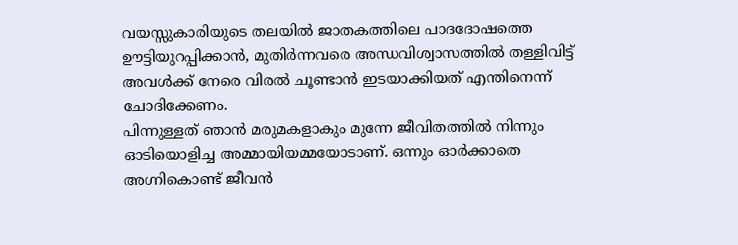വയസ്സുകാരിയുടെ തലയിൽ ജാതകത്തിലെ പാദദോഷത്തെ ഊട്ടിയുറപ്പിക്കാൻ, മുതിർന്നവരെ അന്ധവിശ്വാസത്തിൽ തള്ളിവിട്ട് അവൾക്ക് നേരെ വിരൽ ചൂണ്ടാൻ ഇടയാക്കിയത് എന്തിനെന്ന് ചോദിക്കേണം.
പിന്നുള്ളത് ഞാൻ മരുമകളാകും മുന്നേ ജീവിതത്തിൽ നിന്നും ഓടിയൊളിച്ച അമ്മായിയമ്മയോടാണ്. ഒന്നും ഓർക്കാതെ അഗ്നികൊണ്ട് ജീവൻ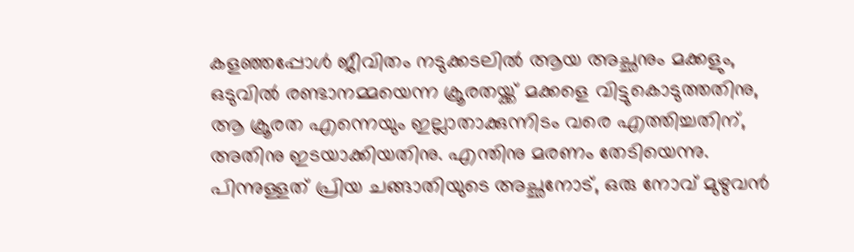കളഞ്ഞപ്പോൾ ജീവിതം നടുക്കടലിൽ ആയ അച്ഛനും മക്കളും, ഒടുവിൽ രണ്ടാനമ്മയെന്ന ക്രൂരതയ്ക്ക് മക്കളെ വിട്ടുകൊടുത്തതിനു, ആ ക്രൂരത എന്നെയും ഇല്ലാതാക്കുന്നിടം വരെ എത്തിച്ചതിന്, അതിനു ഇടയാക്കിയതിനു. എന്തിനു മരണം തേടിയെന്നു.
പിന്നുള്ളത് പ്രിയ ചങ്ങാതിയുടെ അച്ഛനോട്, ഒരു നോവ്‌ മുഴുവൻ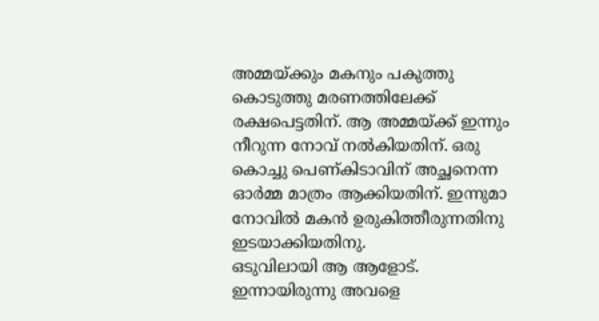അമ്മയ്ക്കും മകനും പകുത്തു കൊടുത്തു മരണത്തിലേക്ക് രക്ഷപെട്ടതിന്. ആ അമ്മയ്ക്ക് ഇന്നും നീറുന്ന നോവ്‌ നൽകിയതിന്. ഒരു കൊച്ചു പെണ്കിടാവിന് അച്ഛനെന്ന ഓർമ്മ മാത്രം ആക്കിയതിന്‌. ഇന്നുമാ നോവിൽ മകൻ ഉരുകിത്തീരുന്നതിനു ഇടയാക്കിയതിനു.
ഒടുവിലായി ആ ആളോട്.
ഇന്നായിരുന്നു അവളെ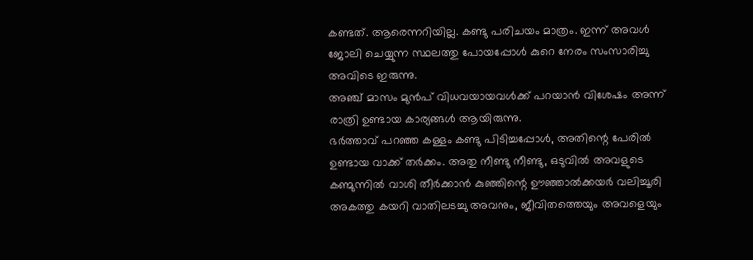കണ്ടത്. ആരെന്നറിയില്ല. കണ്ടു പരിചയം മാത്രം. ഇന്ന് അവൾ ജോലി ചെയ്യുന്ന സ്ഥലത്തു പോയപ്പോൾ കുറെ നേരം സംസാരിച്ചു അവിടെ ഇരുന്നു.
അഞ്ച് മാസം മുൻപ് വിധവയായവൾക്ക് പറയാൻ വിശേഷം അന്ന് രാത്രി ഉണ്ടായ കാര്യങ്ങൾ ആയിരുന്നു.
ഭർത്താവ് പറഞ്ഞ കള്ളം കണ്ടു പിടിച്ചപ്പോൾ, അതിന്റെ പേരിൽ ഉണ്ടായ വാക്ക് തർക്കം. അതു നീണ്ടു നീണ്ടു, ഒടുവിൽ അവളുടെ കണ്മുന്നിൽ വാശി തീർക്കാൻ കുഞ്ഞിന്റെ ഊഞ്ഞാൽക്കയർ വലിച്ചൂരി അകത്തു കയറി വാതിലടച്ചു അവനും, ജീവിതത്തെയും അവളെയും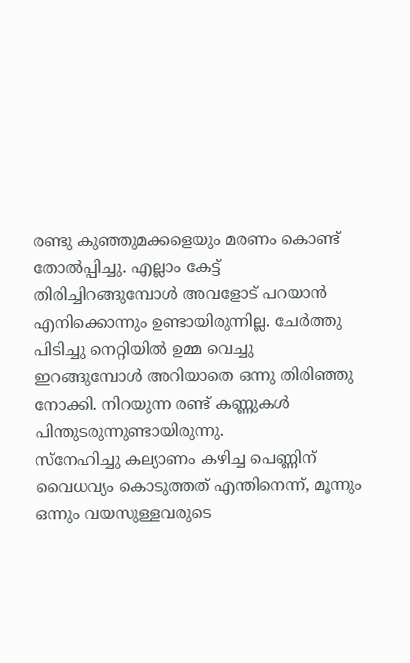രണ്ടു കുഞ്ഞുമക്കളെയും മരണം കൊണ്ട് തോൽപ്പിച്ചു. എല്ലാം കേട്ട് തിരിച്ചിറങ്ങുമ്പോൾ അവളോട് പറയാൻ എനിക്കൊന്നും ഉണ്ടായിരുന്നില്ല. ചേർത്തു പിടിച്ചു നെറ്റിയിൽ ഉമ്മ വെച്ചു ഇറങ്ങുമ്പോൾ അറിയാതെ ഒന്നു തിരിഞ്ഞു നോക്കി. നിറയുന്ന രണ്ട് കണ്ണുകൾ പിന്തുടരുന്നുണ്ടായിരുന്നു.
സ്നേഹിച്ചു കല്യാണം കഴിച്ച പെണ്ണിന് വൈധവ്യം കൊടുത്തത് എന്തിനെന്ന്, മൂന്നും ഒന്നും വയസുള്ളവരുടെ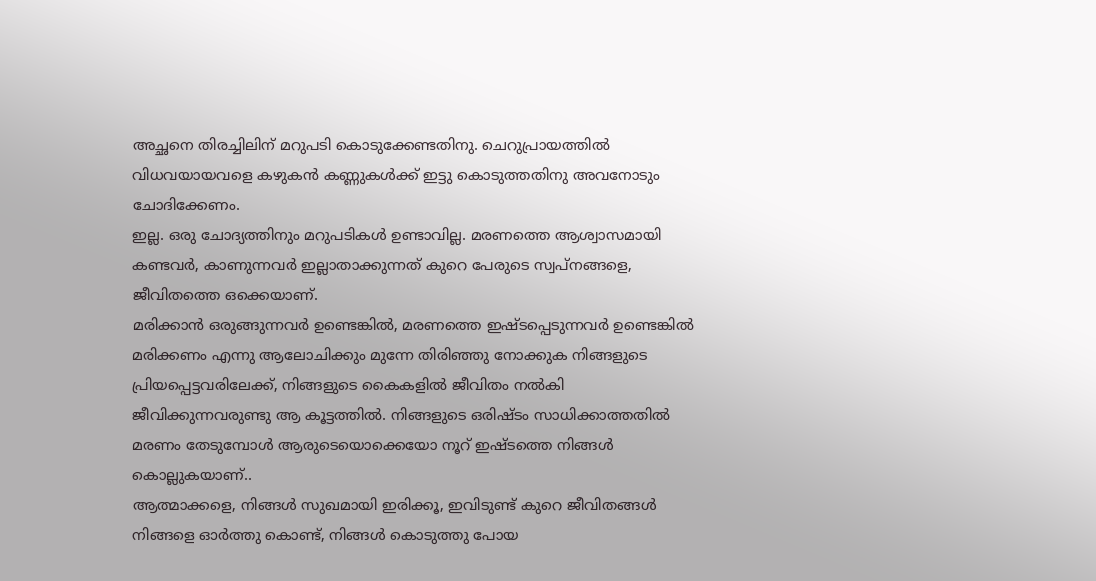അച്ഛനെ തിരച്ചിലിന് മറുപടി കൊടുക്കേണ്ടതിനു. ചെറുപ്രായത്തിൽ വിധവയായവളെ കഴുകൻ കണ്ണുകൾക്ക് ഇട്ടു കൊടുത്തതിനു അവനോടും ചോദിക്കേണം.
ഇല്ല. ഒരു ചോദ്യത്തിനും മറുപടികൾ ഉണ്ടാവില്ല. മരണത്തെ ആശ്വാസമായി കണ്ടവർ, കാണുന്നവർ ഇല്ലാതാക്കുന്നത് കുറെ പേരുടെ സ്വപ്നങ്ങളെ, ജീവിതത്തെ ഒക്കെയാണ്.
മരിക്കാൻ ഒരുങ്ങുന്നവർ ഉണ്ടെങ്കിൽ, മരണത്തെ ഇഷ്ടപ്പെടുന്നവർ ഉണ്ടെങ്കിൽ മരിക്കണം എന്നു ആലോചിക്കും മുന്നേ തിരിഞ്ഞു നോക്കുക നിങ്ങളുടെ പ്രിയപ്പെട്ടവരിലേക്ക്, നിങ്ങളുടെ കൈകളിൽ ജീവിതം നൽകി ജീവിക്കുന്നവരുണ്ടു ആ കൂട്ടത്തിൽ. നിങ്ങളുടെ ഒരിഷ്ടം സാധിക്കാത്തതിൽ മരണം തേടുമ്പോൾ ആരുടെയൊക്കെയോ നൂറ് ഇഷ്ടത്തെ നിങ്ങൾ കൊല്ലുകയാണ്..
ആത്മാക്കളെ, നിങ്ങൾ സുഖമായി ഇരിക്കൂ, ഇവിടുണ്ട് കുറെ ജീവിതങ്ങൾ നിങ്ങളെ ഓർത്തു കൊണ്ട്, നിങ്ങൾ കൊടുത്തു പോയ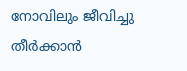നോവിലും ജീവിച്ചു തീർക്കാൻ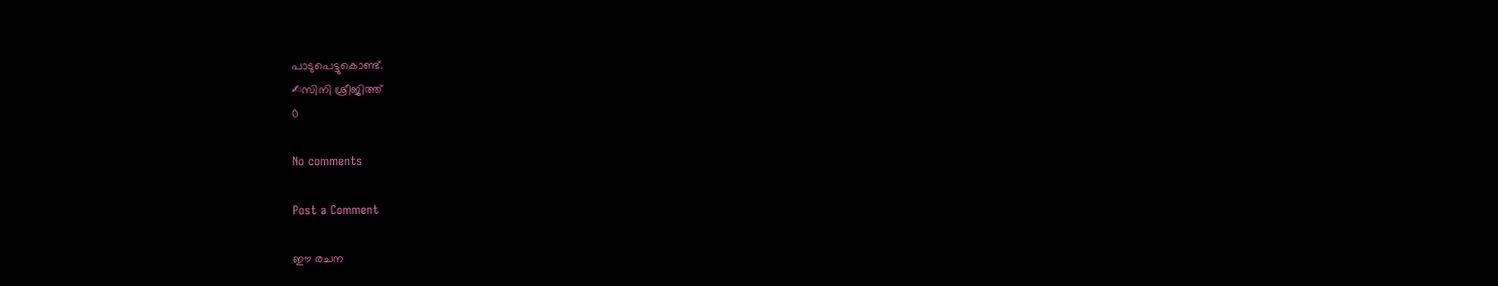പാടുപെട്ടുകൊണ്ട്.
✍സിനി ശ്രീജിത്ത്
0

No comments

Post a Comment

ഈ രചന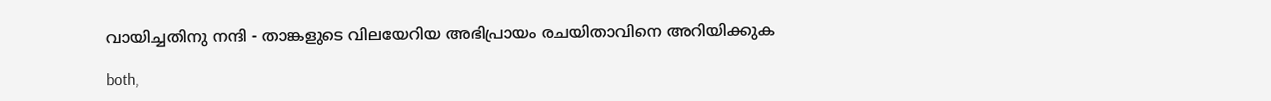വായിച്ചതിനു നന്ദി - താങ്കളുടെ വിലയേറിയ അഭിപ്രായം രചയിതാവിനെ അറിയിക്കുക

both,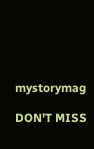mystorymag

DON'T MISS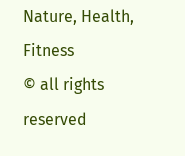Nature, Health, Fitness
© all rights reserved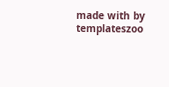made with by templateszoo